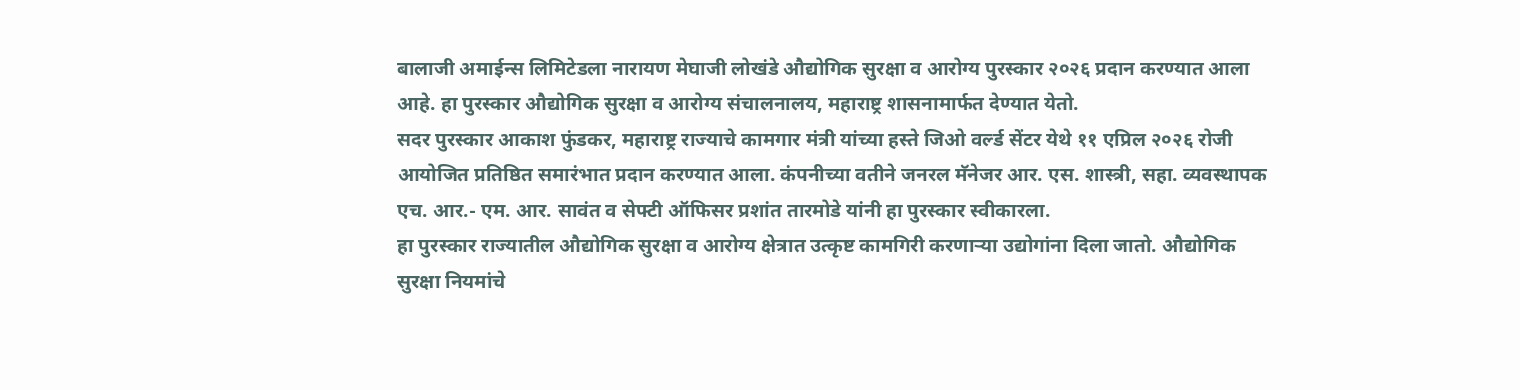बालाजी अमाईन्स लिमिटेडला नारायण मेघाजी लोखंडे औद्योगिक सुरक्षा व आरोग्य पुरस्कार २०२६ प्रदान करण्यात आला आहे. हा पुरस्कार औद्योगिक सुरक्षा व आरोग्य संचालनालय, महाराष्ट्र शासनामार्फत देण्यात येतो.
सदर पुरस्कार आकाश फुंडकर, महाराष्ट्र राज्याचे कामगार मंत्री यांच्या हस्ते जिओ वर्ल्ड सेंटर येथे ११ एप्रिल २०२६ रोजी आयोजित प्रतिष्ठित समारंभात प्रदान करण्यात आला. कंपनीच्या वतीने जनरल मॅनेजर आर. एस. शास्त्री, सहा. व्यवस्थापक एच. आर.- एम. आर. सावंत व सेफ्टी ऑफिसर प्रशांत तारमोडे यांनी हा पुरस्कार स्वीकारला.
हा पुरस्कार राज्यातील औद्योगिक सुरक्षा व आरोग्य क्षेत्रात उत्कृष्ट कामगिरी करणाऱ्या उद्योगांना दिला जातो. औद्योगिक सुरक्षा नियमांचे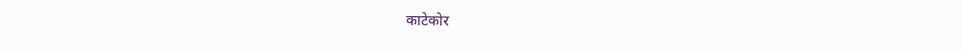काटेकोर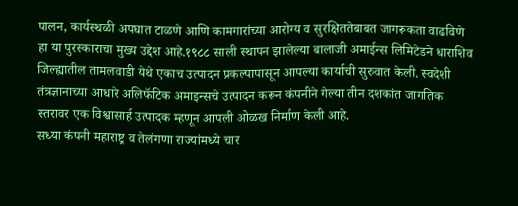पालन, कार्यस्थळी अपघात टाळणे आणि कामगारांच्या आरोग्य व सुरक्षिततेबाबत जागरूकता वाढविणे हा या पुरस्काराचा मुख्य उद्देश आहे.१९८८ साली स्थापन झालेल्या बालाजी अमाईन्स लिमिटेडने धाराशिव जिल्ह्यातील तामलवाडी येथे एकाच उत्पादन प्रकल्पापासून आपल्या कार्याची सुरुवात केली. स्वदेशी तंत्रज्ञानाच्या आधारे अलिफॅटिक अमाइन्सचे उत्पादन करून कंपनीने गेल्या तीन दशकांत जागतिक स्तरावर एक विश्वासार्ह उत्पादक म्हणून आपली ओळख निर्माण केली आहे.
सध्या कंपनी महाराष्ट्र व तेलंगणा राज्यांमध्ये चार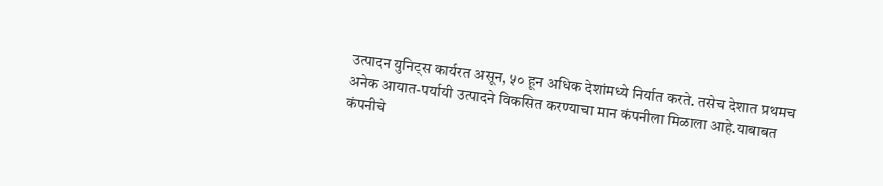उत्पादन युनिट्स कार्यरत असून, ५० हून अधिक देशांमध्ये निर्यात करते. तसेच देशात प्रथमच अनेक आयात-पर्यायी उत्पादने विकसित करण्याचा मान कंपनीला मिळाला आहे.याबाबत कंपनीचे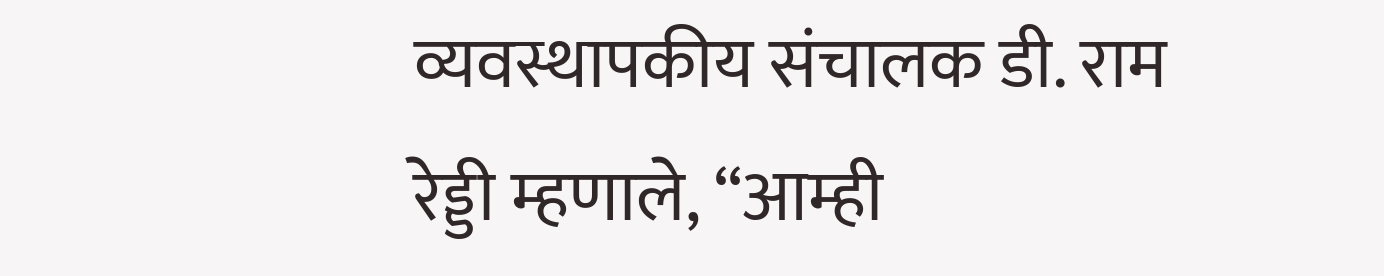व्यवस्थापकीय संचालक डी. राम रेड्डी म्हणाले, “आम्ही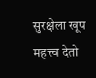सुरक्षेला खूप महत्त्व देतो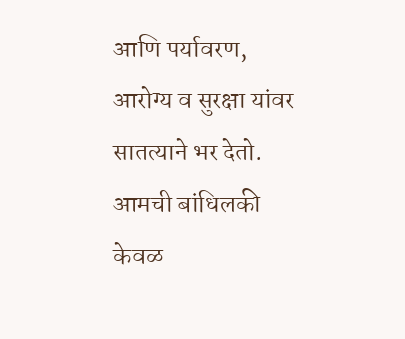आणि पर्यावरण, आरोग्य व सुरक्षा यांवर सातत्याने भर देतो. आमची बांधिलकी केवळ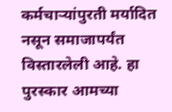कर्मचाऱ्यांपुरती मर्यादित नसून समाजापर्यंत विस्तारलेली आहे. हा पुरस्कार आमच्या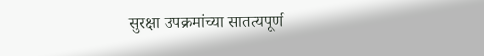सुरक्षा उपक्रमांच्या सातत्यपूर्ण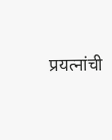प्रयत्नांची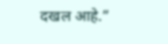दखल आहे.”